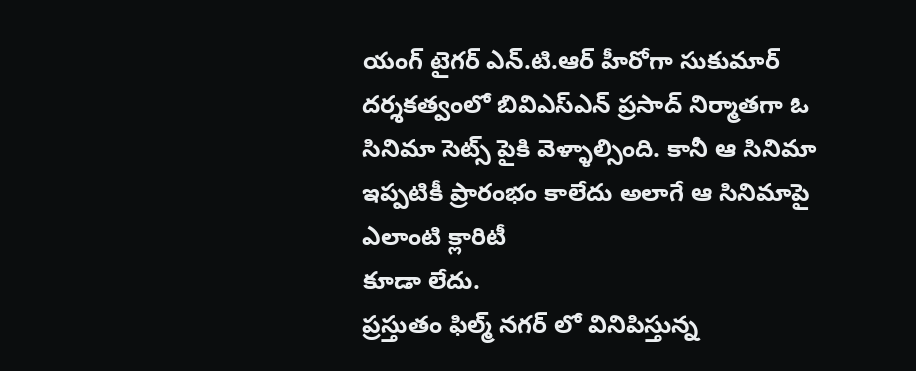యంగ్ టైగర్ ఎన్.టి.ఆర్ హీరోగా సుకుమార్ దర్శకత్వంలో బివిఎస్ఎన్ ప్రసాద్ నిర్మాతగా ఓ సినిమా సెట్స్ పైకి వెళ్ళాల్సింది. కానీ ఆ సినిమా ఇప్పటికీ ప్రారంభం కాలేదు అలాగే ఆ సినిమాపై ఎలాంటి క్లారిటీ
కూడా లేదు.
ప్రస్తుతం ఫిల్మ్ నగర్ లో వినిపిస్తున్న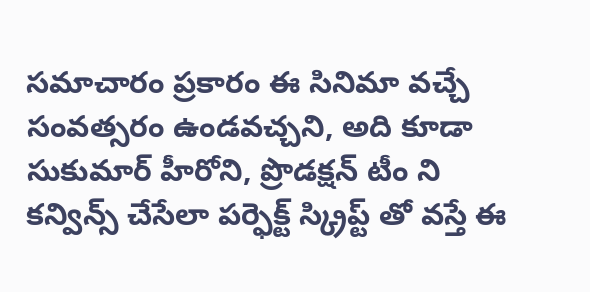సమాచారం ప్రకారం ఈ సినిమా వచ్చే సంవత్సరం ఉండవచ్చని, అది కూడా సుకుమార్ హీరోని, ప్రొడక్షన్ టీం ని కన్విన్స్ చేసేలా పర్ఫెక్ట్ స్క్రిప్ట్ తో వస్తే ఈ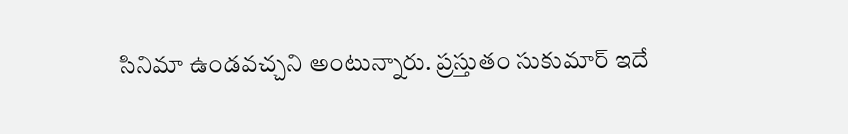సినిమా ఉండవచ్చని అంటున్నారు. ప్రస్తుతం సుకుమార్ ఇదే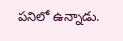పనిలో ఉన్నాడు.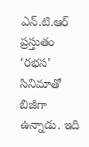ఎన్.టి.ఆర్ ప్రస్తుతం ‘రభస’ సినిమాతో బిజీగా ఉన్నాడు. ఇది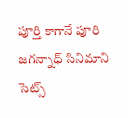పూర్తి కాగానే పూరి జగన్నాధ్ సినిమాని సెట్స్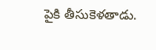పైకి తీసుకెళతాడు.